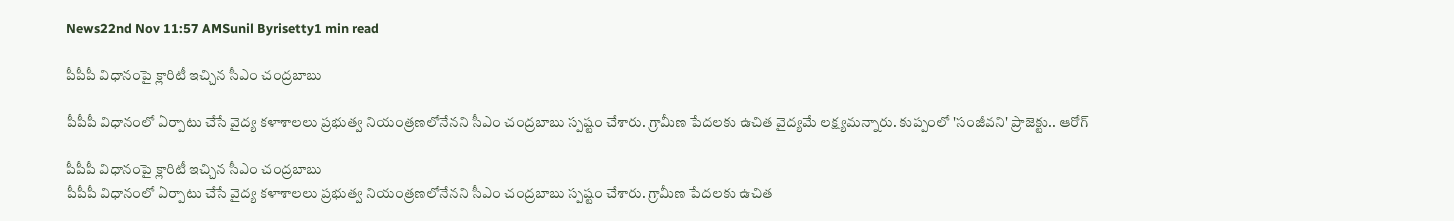News22nd Nov 11:57 AMSunil Byrisetty1 min read

పీపీపీ విధానంపై క్లారిటీ ఇచ్చిన సీఎం చంద్రబాబు

పీపీపీ విధానంలో ఏర్పాటు చేసే వైద్య కళాశాలలు ప్రభుత్వ నియంత్రణలోనేనని సీఎం చంద్రబాబు స్పష్టం చేశారు. గ్రామీణ పేదలకు ఉచిత వైద్యమే లక్ష్యమన్నారు. కుప్పంలో 'సంజీవని' ప్రాజెక్టు.. ఆరోగ్

పీపీపీ విధానంపై క్లారిటీ ఇచ్చిన సీఎం చంద్రబాబు
పీపీపీ విధానంలో ఏర్పాటు చేసే వైద్య కళాశాలలు ప్రభుత్వ నియంత్రణలోనేనని సీఎం చంద్రబాబు స్పష్టం చేశారు. గ్రామీణ పేదలకు ఉచిత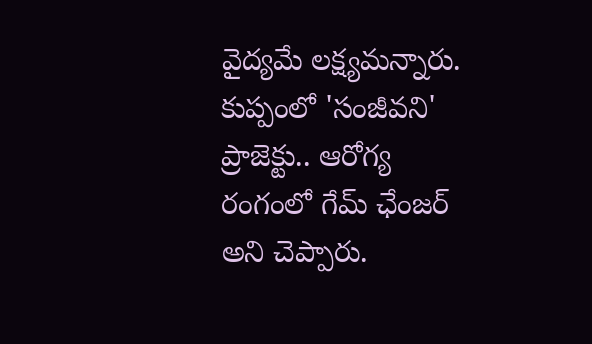వైద్యమే లక్ష్యమన్నారు. కుప్పంలో 'సంజీవని' ప్రాజెక్టు.. ఆరోగ్య రంగంలో గేమ్ ఛేంజర్ అని చెప్పారు.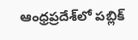ఆంధ్రప్రదేశ్‌లో పబ్లిక్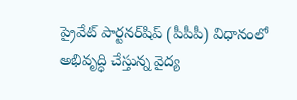ప్రైవేట్ పార్టనర్‌షిప్ (పీపీపీ) విధానంలో అభివృద్ధి చేస్తున్న వైద్య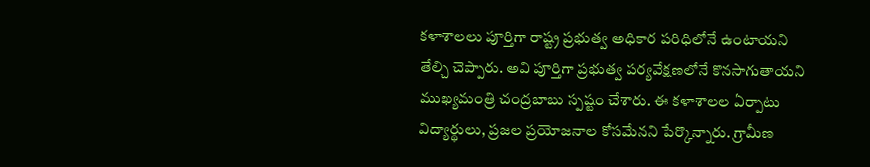కళాశాలలు పూర్తిగా రాష్ట్ర ప్రభుత్వ అధికార పరిధిలోనే ఉంటాయని తేల్చి చెప్పారు. అవి పూర్తిగా ప్రభుత్వ పర్యవేక్షణలోనే కొనసాగుతాయని ముఖ్యమంత్రి చంద్రబాబు స్పష్టం చేశారు. ఈ కళాశాలల ఏర్పాటు విద్యార్థులు, ప్రజల ప్రయోజనాల కోసమేనని పేర్కొన్నారు. గ్రామీణ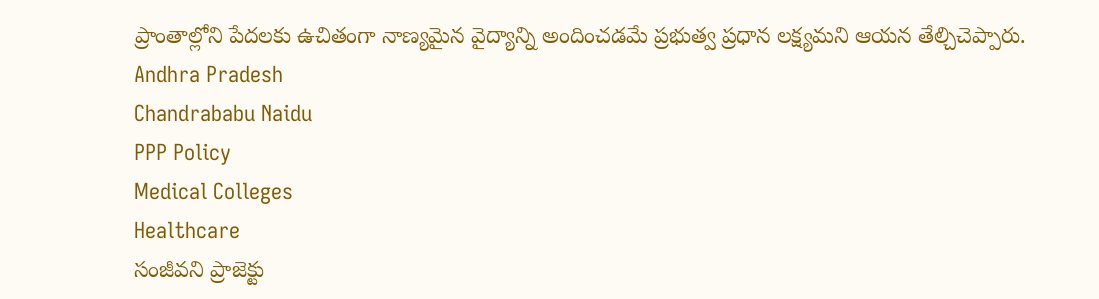ప్రాంతాల్లోని పేదలకు ఉచితంగా నాణ్యమైన వైద్యాన్ని అందించడమే ప్రభుత్వ ప్రధాన లక్ష్యమని ఆయన తేల్చిచెప్పారు.
Andhra Pradesh
Chandrababu Naidu
PPP Policy
Medical Colleges
Healthcare
సంజీవని ప్రాజెక్టు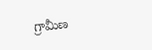గ్రామీణ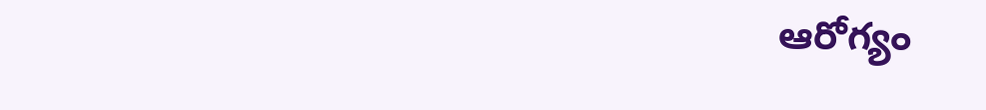ఆరోగ్యం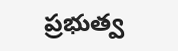ప్రభుత్వ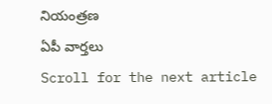నియంత్రణ
ఏపీ వార్తలు
Scroll for the next article